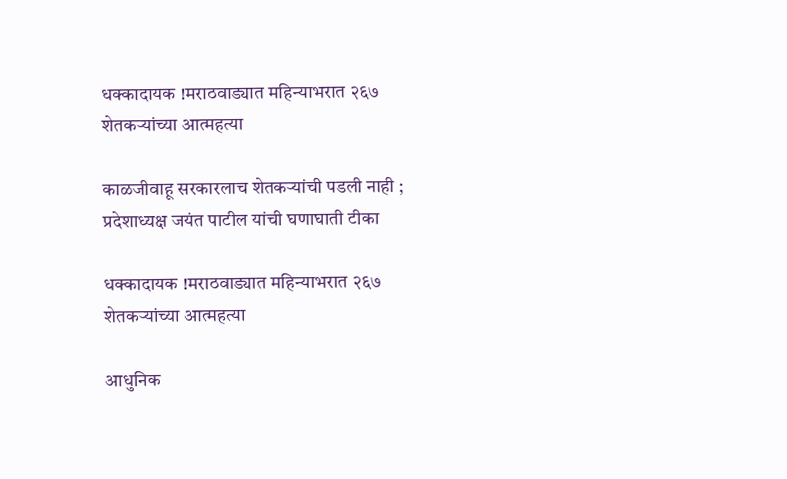धक्कादायक !मराठवाड्यात महिन्याभरात २६७ शेतकऱ्यांच्या आत्महत्या

काळजीवाहू सरकारलाच शेतकऱ्यांची पडली नाही ; प्रदेशाध्यक्ष जयंत पाटील यांची घणाघाती टीका

धक्कादायक !मराठवाड्यात महिन्याभरात २६७ शेतकऱ्यांच्या आत्महत्या

आधुनिक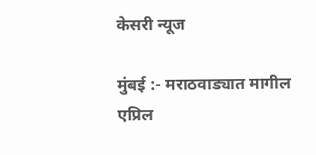केसरी न्यूज

मुंबई :- मराठवाड्यात मागील एप्रिल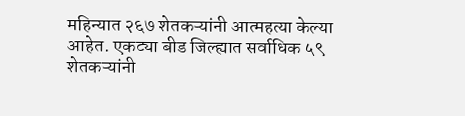महिन्यात २६७ शेतकऱ्यांनी आत्महत्या केल्या आहेत. एकट्या बीड जिल्ह्यात सर्वाधिक ५९ शेतकऱ्यांनी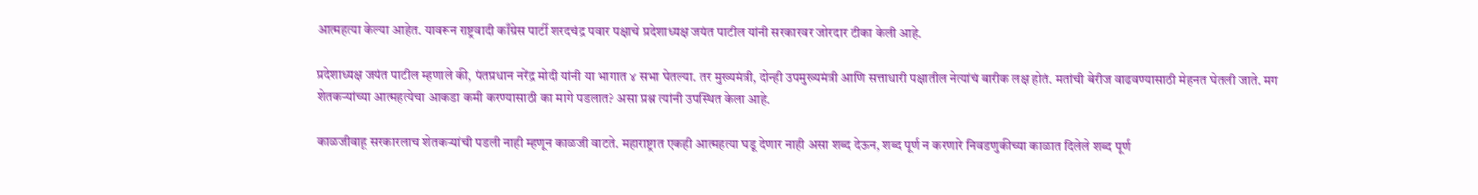आत्महत्या केल्या आहेत. यावरून राष्ट्रवादी काँग्रेस पार्टी शरदचंद्र पवार पक्षाचे प्रदेशाध्यक्ष जयंत पाटील यांनी सरकारवर जोरदार टीका केली आहे.

प्रदेशाध्यक्ष जयंत पाटील म्हणाले की, पंतप्रधान नरेंद्र मोदी यांनी या भागात ४ सभा घेतल्या. तर मुख्यमंत्री, दोन्ही उपमुख्यमंत्री आणि सत्ताधारी पक्षातील नेत्यांचं बारीक लक्ष होतं. मतांची बेरीज वाढवण्यासाठी मेहनत घेतली जाते. मग शेतकऱ्यांच्या आत्महत्येचा आकडा कमी करण्यासाठी का मागे पडलात? असा प्रश्न त्यांनी उपस्थित केला आहे.

काळजीवाहू सरकारलाच शेतकऱ्यांची पडली नाही म्हणून काळजी वाटते. महाराष्ट्रात एकही आत्महत्या घडू देणार नाही असा शब्द देऊन, शब्द पूर्ण न करणारे निवडणुकीच्या काळात दिलेले शब्द पूर्ण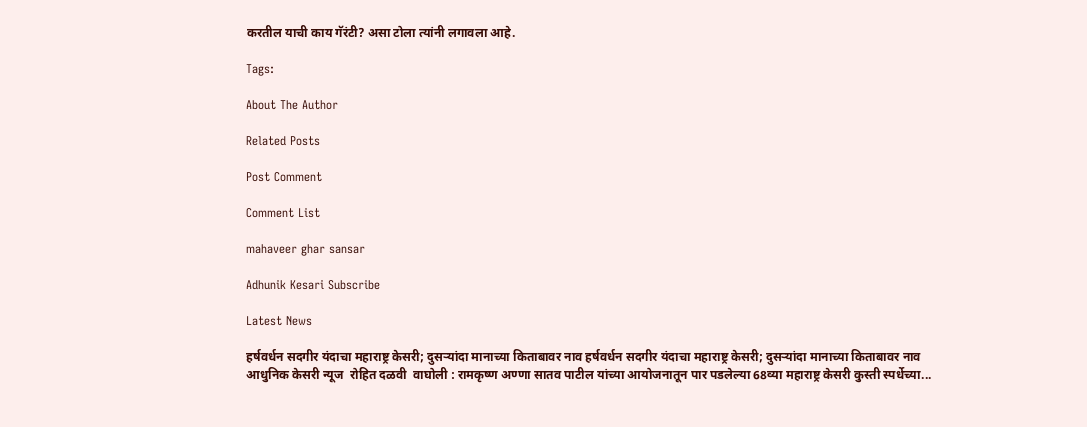करतील याची काय गॅरंटी? असा टोला त्यांनी लगावला आहे.

Tags:

About The Author

Related Posts

Post Comment

Comment List

mahaveer ghar sansar

Adhunik Kesari Subscribe

Latest News

हर्षवर्धन सदगीर यंदाचा महाराष्ट्र केसरी; दुसऱ्यांदा मानाच्या किताबावर नाव हर्षवर्धन सदगीर यंदाचा महाराष्ट्र केसरी; दुसऱ्यांदा मानाच्या किताबावर नाव
आधुनिक केसरी न्यूज  रोहित दळवी  वाघोली : रामकृष्ण अण्णा सातव पाटील यांच्या आयोजनातून पार पडलेल्या 68व्या महाराष्ट्र केसरी कुस्ती स्पर्धेच्या...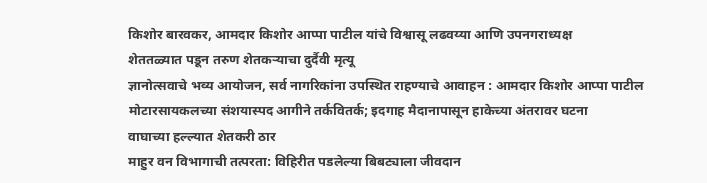किशोर बारवकर, आमदार किशोर आप्पा पाटील यांचे विश्वासू लढवय्या आणि उपनगराध्यक्ष
शेततळ्यात पडून तरुण शेतकऱ्याचा दुर्दैवी मृत्यू
ज्ञानोत्सवाचे भव्य आयोजन, सर्व नागरिकांना उपस्थित राहण्याचे आवाहन : आमदार किशोर आप्पा पाटील
मोटारसायकलच्या संशयास्पद आगीने तर्कवितर्क; इदगाह मैदानापासून हाकेच्या अंतरावर घटना
वाघाच्या हल्ल्यात शेतकरी ठार
माहुर वन विभागाची तत्परता: विहिरीत पडलेल्या बिबट्याला जीवदान